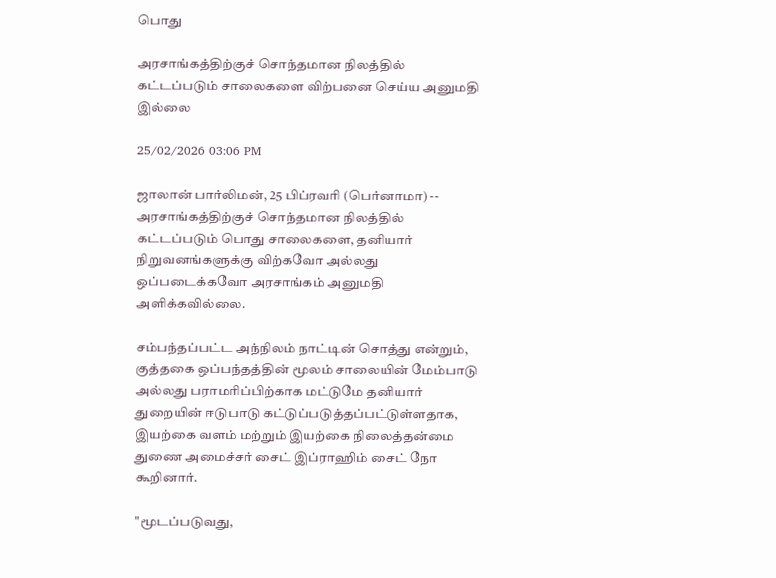பொது

அரசாங்கத்திற்குச் சொந்தமான நிலத்தில் கட்டப்படும் சாலைகளை விற்பனை செய்ய அனுமதி இல்லை

25/02/2026 03:06 PM

ஜாலான் பார்லிமன், 25 பிப்ரவரி (பெர்னாமா) --  அரசாங்கத்திற்குச் சொந்தமான நிலத்தில் கட்டப்படும் பொது சாலைகளை, தனியார் நிறுவனங்களுக்கு விற்கவோ அல்லது ஒப்படைக்கவோ அரசாங்கம் அனுமதி அளிக்கவில்லை.

சம்பந்தப்பட்ட அந்நிலம் நாட்டின் சொத்து என்றும், குத்தகை ஒப்பந்தத்தின் மூலம் சாலையின் மேம்பாடு அல்லது பராமரிப்பிற்காக மட்டுமே தனியார் துறையின் ஈடுபாடு கட்டுப்படுத்தப்பட்டுள்ளதாக, இயற்கை வளம் மற்றும் இயற்கை நிலைத்தன்மை துணை அமைச்சர் சைட் இப்ராஹிம் சைட் நோ கூறினார்.

"மூடப்படுவது,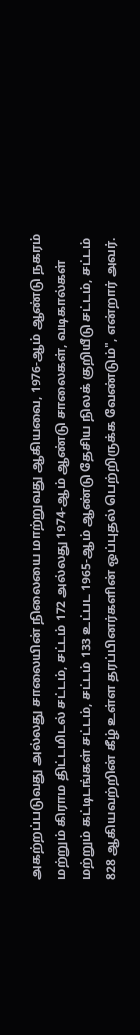அகற்றப்படுவது அல்லது சாலையின் நிலையை மாற்றுவது ஆகியவை, 1976-ஆம் ஆண்டு நகரம் மற்றும் கிராம திட்டமிடல் சட்டம், சட்டம் 172 அல்லது 1974-ஆம் ஆண்டு சாலைகள், வடிகால்கள் மற்றும் கட்டிடங்கள் சட்டம், சட்டம் 133 உட்பட 1965-ஆம் ஆண்டு தேசிய நிலக் குறியீடு சட்டம், சட்டம் 828 ஆகியவற்றின் கீழ் உள்ள தரப்பினர்களின் ஒப்புதல் பெற்றிருக்க வேண்டும்", என்றார் அவர்.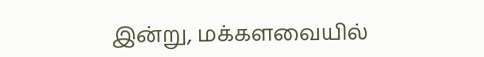இன்று, மக்களவையில்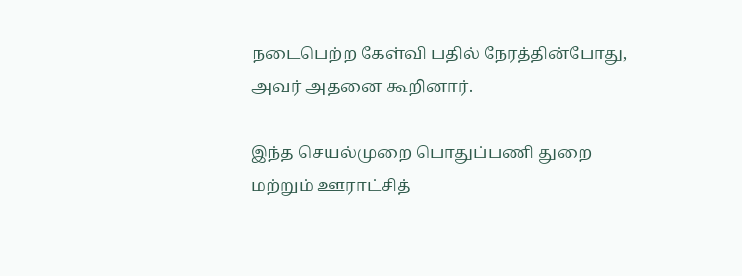நடைபெற்ற கேள்வி பதில் நேரத்தின்போது, அவர் அதனை கூறினார்.

இந்த செயல்முறை பொதுப்பணி துறை மற்றும் ஊராட்சித்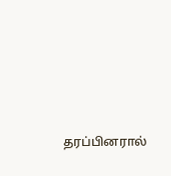தரப்பினரால்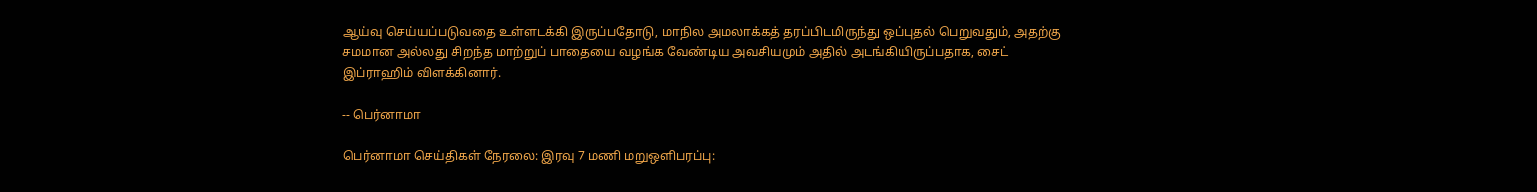ஆய்வு செய்யப்படுவதை உள்ளடக்கி இருப்பதோடு, மாநில அமலாக்கத் தரப்பிடமிருந்து ஒப்புதல் பெறுவதும், அதற்கு சமமான அல்லது சிறந்த மாற்றுப் பாதையை வழங்க வேண்டிய அவசியமும் அதில் அடங்கியிருப்பதாக, சைட் இப்ராஹிம் விளக்கினார்.

-- பெர்னாமா

பெர்னாமா செய்திகள் நேரலை: இரவு 7 மணி மறுஒளிபரப்பு: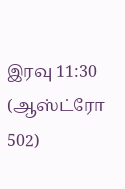இரவு 11:30
(ஆஸ்ட்ரோ 502)